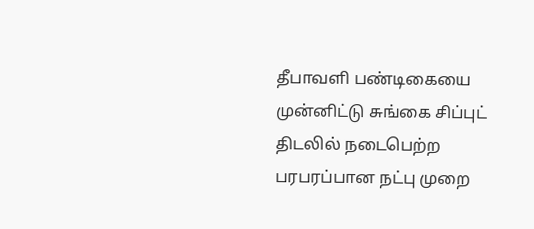தீபாவளி பண்டிகையை முன்னிட்டு சுங்கை சிப்புட் திடலில் நடைபெற்ற பரபரப்பான நட்பு முறை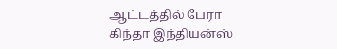ஆட்டத்தில் பேரா கிந்தா இந்தியன்ஸ்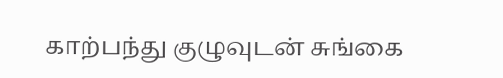காற்பந்து குழுவுடன் சுங்கை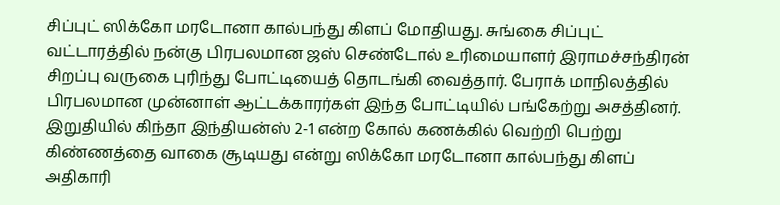சிப்புட் ஸிக்கோ மரடோனா கால்பந்து கிளப் மோதியது. சுங்கை சிப்புட் வட்டாரத்தில் நன்கு பிரபலமான ஜஸ் செண்டோல் உரிமையாளர் இராமச்சந்திரன் சிறப்பு வருகை புரிந்து போட்டியைத் தொடங்கி வைத்தார். பேராக் மாநிலத்தில் பிரபலமான முன்னாள் ஆட்டக்காரர்கள் இந்த போட்டியில் பங்கேற்று அசத்தினர். இறுதியில் கிந்தா இந்தியன்ஸ் 2-1 என்ற கோல் கணக்கில் வெற்றி பெற்று கிண்ணத்தை வாகை சூடியது என்று ஸிக்கோ மரடோனா கால்பந்து கிளப் அதிகாரி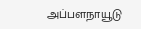அப்பளநாயூடு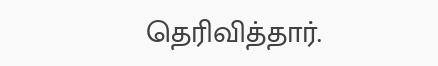தெரிவித்தார்.